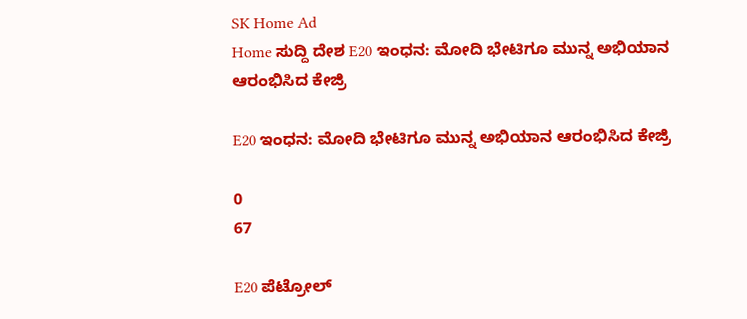SK Home Ad
Home ಸುದ್ದಿ ದೇಶ E20 ಇಂಧನ: ಮೋದಿ ಭೇಟಿಗೂ ಮುನ್ನ ಅಭಿಯಾನ ಆರಂಭಿಸಿದ ಕೇಜ್ರಿ

E20 ಇಂಧನ: ಮೋದಿ ಭೇಟಿಗೂ ಮುನ್ನ ಅಭಿಯಾನ ಆರಂಭಿಸಿದ ಕೇಜ್ರಿ

0
67

E20 ಪೆಟ್ರೋಲ್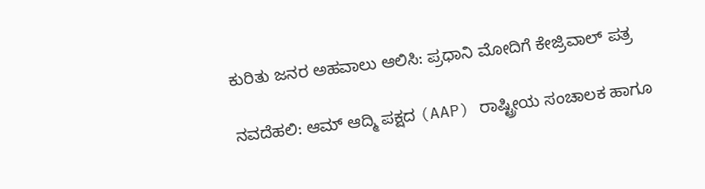ಕುರಿತು ಜನರ ಅಹವಾಲು ಆಲಿಸಿ: ಪ್ರಧಾನಿ ಮೋದಿಗೆ ಕೇಜ್ರಿವಾಲ್ ಪತ್ರ

ನವದೆಹಲಿ: ಆಮ್ ಆದ್ಮಿ ಪಕ್ಷದ (AAP) ರಾಷ್ಟ್ರೀಯ ಸಂಚಾಲಕ ಹಾಗೂ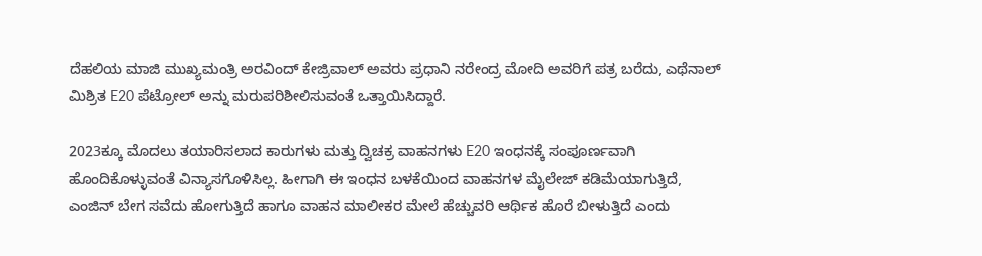ದೆಹಲಿಯ ಮಾಜಿ ಮುಖ್ಯಮಂತ್ರಿ ಅರವಿಂದ್ ಕೇಜ್ರಿವಾಲ್ ಅವರು ಪ್ರಧಾನಿ ನರೇಂದ್ರ ಮೋದಿ ಅವರಿಗೆ ಪತ್ರ ಬರೆದು, ಎಥೆನಾಲ್ ಮಿಶ್ರಿತ E20 ಪೆಟ್ರೋಲ್ ಅನ್ನು ಮರುಪರಿಶೀಲಿಸುವಂತೆ ಒತ್ತಾಯಿಸಿದ್ದಾರೆ.

2023ಕ್ಕೂ ಮೊದಲು ತಯಾರಿಸಲಾದ ಕಾರುಗಳು ಮತ್ತು ದ್ವಿಚಕ್ರ ವಾಹನಗಳು E20 ಇಂಧನಕ್ಕೆ ಸಂಪೂರ್ಣವಾಗಿ ಹೊಂದಿಕೊಳ್ಳುವಂತೆ ವಿನ್ಯಾಸಗೊಳಿಸಿಲ್ಲ. ಹೀಗಾಗಿ ಈ ಇಂಧನ ಬಳಕೆಯಿಂದ ವಾಹನಗಳ ಮೈಲೇಜ್ ಕಡಿಮೆಯಾಗುತ್ತಿದೆ, ಎಂಜಿನ್ ಬೇಗ ಸವೆದು ಹೋಗುತ್ತಿದೆ ಹಾಗೂ ವಾಹನ ಮಾಲೀಕರ ಮೇಲೆ ಹೆಚ್ಚುವರಿ ಆರ್ಥಿಕ ಹೊರೆ ಬೀಳುತ್ತಿದೆ ಎಂದು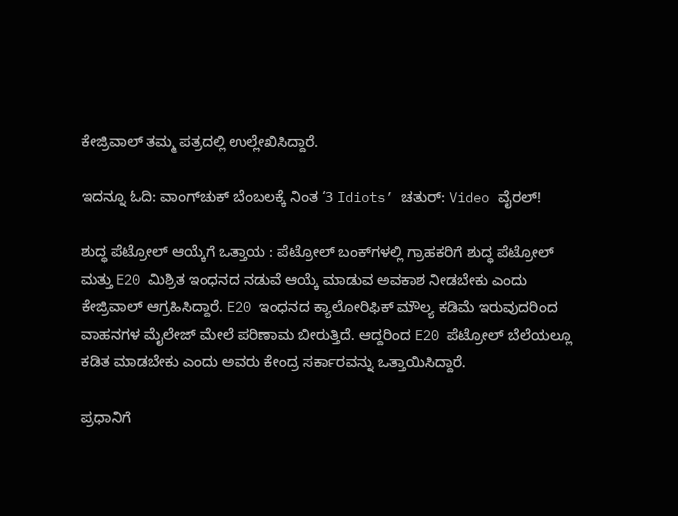ಕೇಜ್ರಿವಾಲ್ ತಮ್ಮ ಪತ್ರದಲ್ಲಿ ಉಲ್ಲೇಖಿಸಿದ್ದಾರೆ.

ಇದನ್ನೂ ಓದಿ: ವಾಂಗ್‌ಚುಕ್ ಬೆಂಬಲಕ್ಕೆ ನಿಂತ ‘3 Idiots’ ಚತುರ್: Video ವೈರಲ್!

ಶುದ್ಧ ಪೆಟ್ರೋಲ್ ಆಯ್ಕೆಗೆ ಒತ್ತಾಯ : ಪೆಟ್ರೋಲ್ ಬಂಕ್‌ಗಳಲ್ಲಿ ಗ್ರಾಹಕರಿಗೆ ಶುದ್ಧ ಪೆಟ್ರೋಲ್ ಮತ್ತು E20 ಮಿಶ್ರಿತ ಇಂಧನದ ನಡುವೆ ಆಯ್ಕೆ ಮಾಡುವ ಅವಕಾಶ ನೀಡಬೇಕು ಎಂದು ಕೇಜ್ರಿವಾಲ್ ಆಗ್ರಹಿಸಿದ್ದಾರೆ. E20 ಇಂಧನದ ಕ್ಯಾಲೋರಿಫಿಕ್ ಮೌಲ್ಯ ಕಡಿಮೆ ಇರುವುದರಿಂದ ವಾಹನಗಳ ಮೈಲೇಜ್ ಮೇಲೆ ಪರಿಣಾಮ ಬೀರುತ್ತಿದೆ. ಆದ್ದರಿಂದ E20 ಪೆಟ್ರೋಲ್ ಬೆಲೆಯಲ್ಲೂ ಕಡಿತ ಮಾಡಬೇಕು ಎಂದು ಅವರು ಕೇಂದ್ರ ಸರ್ಕಾರವನ್ನು ಒತ್ತಾಯಿಸಿದ್ದಾರೆ.

ಪ್ರಧಾನಿಗೆ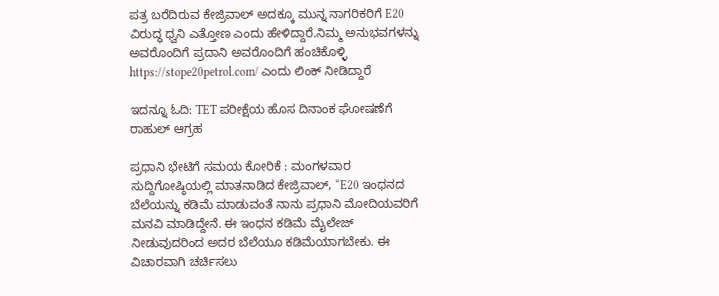ಪತ್ರ ಬರೆದಿರುವ ಕೇಜ್ರಿವಾಲ್ ಅದಕ್ಕೂ ಮುನ್ನ ನಾಗರಿಕರಿಗೆ E20 ವಿರುದ್ಧ ಧ್ವನಿ ಎತ್ತೋಣ ಎಂದು ಹೇಳಿದ್ದಾರೆ.ನಿಮ್ಮ ಅನುಭವಗಳನ್ನು ಅವರೊಂದಿಗೆ ಪ್ರದಾನಿ ಅವರೊಂದಿಗೆ ಹಂಚಿಕೊಳ್ಳಿ https://stope20petrol.com/ ಎಂದು ಲಿಂಕ್‌ ನೀಡಿದ್ದಾರೆ

ಇದನ್ನೂ ಓದಿ: TET ಪರೀಕ್ಷೆಯ ಹೊಸ ದಿನಾಂಕ ಘೋಷಣೆಗೆ ರಾಹುಲ್ ಆಗ್ರಹ

ಪ್ರಧಾನಿ ಭೇಟಿಗೆ ಸಮಯ ಕೋರಿಕೆ : ಮಂಗಳವಾರ ಸುದ್ದಿಗೋಷ್ಠಿಯಲ್ಲಿ ಮಾತನಾಡಿದ ಕೇಜ್ರಿವಾಲ್, “E20 ಇಂಧನದ ಬೆಲೆಯನ್ನು ಕಡಿಮೆ ಮಾಡುವಂತೆ ನಾನು ಪ್ರಧಾನಿ ಮೋದಿಯವರಿಗೆ ಮನವಿ ಮಾಡಿದ್ದೇನೆ. ಈ ಇಂಧನ ಕಡಿಮೆ ಮೈಲೇಜ್ ನೀಡುವುದರಿಂದ ಅದರ ಬೆಲೆಯೂ ಕಡಿಮೆಯಾಗಬೇಕು. ಈ ವಿಚಾರವಾಗಿ ಚರ್ಚಿಸಲು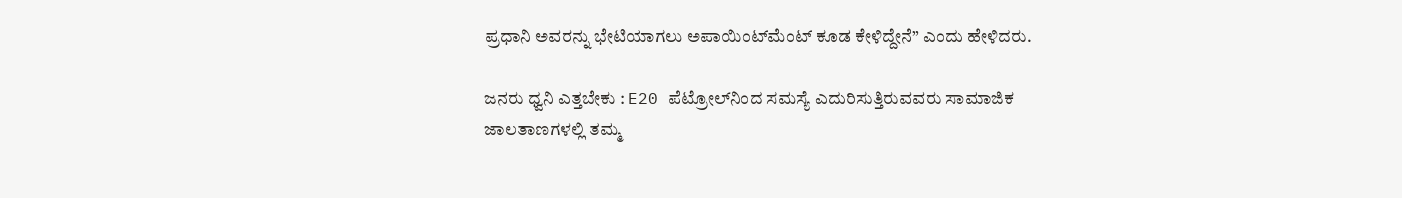ಪ್ರಧಾನಿ ಅವರನ್ನು ಭೇಟಿಯಾಗಲು ಅಪಾಯಿಂಟ್‌ಮೆಂಟ್‌ ಕೂಡ ಕೇಳಿದ್ದೇನೆ” ಎಂದು ಹೇಳಿದರು.

ಜನರು ಧ್ವನಿ ಎತ್ತಬೇಕು : E20 ಪೆಟ್ರೋಲ್‌ನಿಂದ ಸಮಸ್ಯೆ ಎದುರಿಸುತ್ತಿರುವವರು ಸಾಮಾಜಿಕ ಜಾಲತಾಣಗಳಲ್ಲಿ ತಮ್ಮ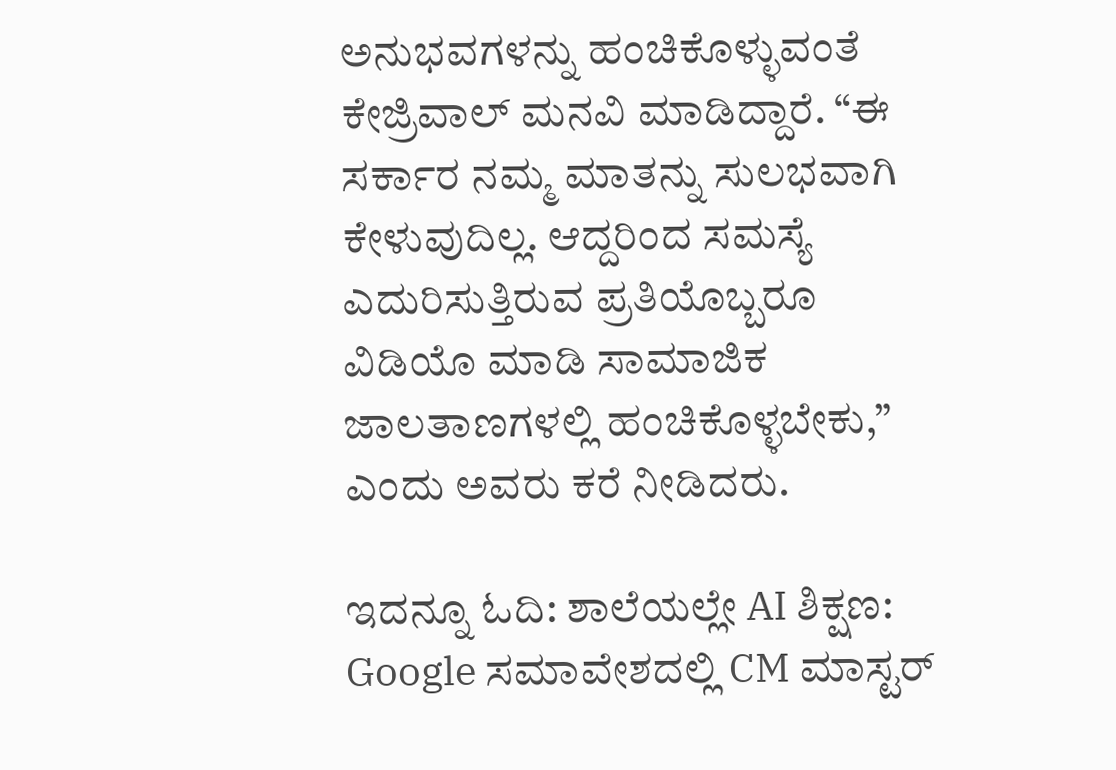ಅನುಭವಗಳನ್ನು ಹಂಚಿಕೊಳ್ಳುವಂತೆ ಕೇಜ್ರಿವಾಲ್ ಮನವಿ ಮಾಡಿದ್ದಾರೆ. “ಈ ಸರ್ಕಾರ ನಮ್ಮ ಮಾತನ್ನು ಸುಲಭವಾಗಿ ಕೇಳುವುದಿಲ್ಲ. ಆದ್ದರಿಂದ ಸಮಸ್ಯೆ ಎದುರಿಸುತ್ತಿರುವ ಪ್ರತಿಯೊಬ್ಬರೂ ವಿಡಿಯೊ ಮಾಡಿ ಸಾಮಾಜಿಕ ಜಾಲತಾಣಗಳಲ್ಲಿ ಹಂಚಿಕೊಳ್ಳಬೇಕು,” ಎಂದು ಅವರು ಕರೆ ನೀಡಿದರು.

ಇದನ್ನೂ ಓದಿ: ಶಾಲೆಯಲ್ಲೇ AI ಶಿಕ್ಷಣ: Google ಸಮಾವೇಶದಲ್ಲಿ CM ಮಾಸ್ಟರ್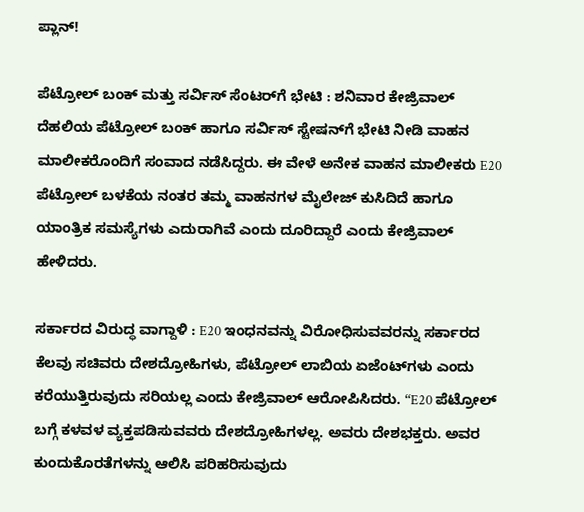ಪ್ಲಾನ್!

ಪೆಟ್ರೋಲ್ ಬಂಕ್ ಮತ್ತು ಸರ್ವಿಸ್ ಸೆಂಟರ್‌ಗೆ ಭೇಟಿ : ಶನಿವಾರ ಕೇಜ್ರಿವಾಲ್ ದೆಹಲಿಯ ಪೆಟ್ರೋಲ್ ಬಂಕ್ ಹಾಗೂ ಸರ್ವಿಸ್ ಸ್ಟೇಷನ್‌ಗೆ ಭೇಟಿ ನೀಡಿ ವಾಹನ ಮಾಲೀಕರೊಂದಿಗೆ ಸಂವಾದ ನಡೆಸಿದ್ದರು. ಈ ವೇಳೆ ಅನೇಕ ವಾಹನ ಮಾಲೀಕರು E20 ಪೆಟ್ರೋಲ್ ಬಳಕೆಯ ನಂತರ ತಮ್ಮ ವಾಹನಗಳ ಮೈಲೇಜ್ ಕುಸಿದಿದೆ ಹಾಗೂ ಯಾಂತ್ರಿಕ ಸಮಸ್ಯೆಗಳು ಎದುರಾಗಿವೆ ಎಂದು ದೂರಿದ್ದಾರೆ ಎಂದು ಕೇಜ್ರಿವಾಲ್ ಹೇಳಿದರು.

ಸರ್ಕಾರದ ವಿರುದ್ಧ ವಾಗ್ದಾಳಿ : E20 ಇಂಧನವನ್ನು ವಿರೋಧಿಸುವವರನ್ನು ಸರ್ಕಾರದ ಕೆಲವು ಸಚಿವರು ದೇಶದ್ರೋಹಿಗಳು, ಪೆಟ್ರೋಲ್ ಲಾಬಿಯ ಏಜೆಂಟ್‌ಗಳು ಎಂದು ಕರೆಯುತ್ತಿರುವುದು ಸರಿಯಲ್ಲ ಎಂದು ಕೇಜ್ರಿವಾಲ್ ಆರೋಪಿಸಿದರು. “E20 ಪೆಟ್ರೋಲ್ ಬಗ್ಗೆ ಕಳವಳ ವ್ಯಕ್ತಪಡಿಸುವವರು ದೇಶದ್ರೋಹಿಗಳಲ್ಲ. ಅವರು ದೇಶಭಕ್ತರು. ಅವರ ಕುಂದುಕೊರತೆಗಳನ್ನು ಆಲಿಸಿ ಪರಿಹರಿಸುವುದು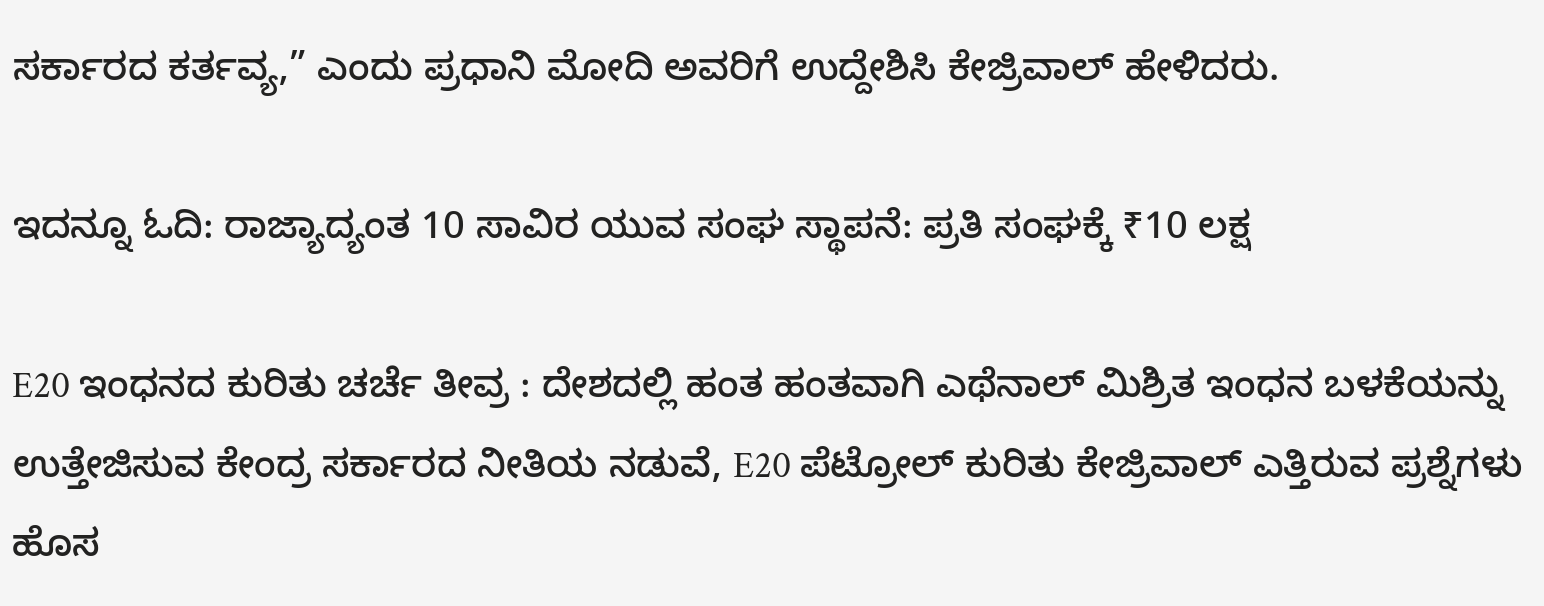ಸರ್ಕಾರದ ಕರ್ತವ್ಯ,” ಎಂದು ಪ್ರಧಾನಿ ಮೋದಿ ಅವರಿಗೆ ಉದ್ದೇಶಿಸಿ ಕೇಜ್ರಿವಾಲ್ ಹೇಳಿದರು.

ಇದನ್ನೂ ಓದಿ: ರಾಜ್ಯಾದ್ಯಂತ 10 ಸಾವಿರ ಯುವ ಸಂಘ ಸ್ಥಾಪನೆ: ಪ್ರತಿ ಸಂಘಕ್ಕೆ ₹10 ಲಕ್ಷ

E20 ಇಂಧನದ ಕುರಿತು ಚರ್ಚೆ ತೀವ್ರ : ದೇಶದಲ್ಲಿ ಹಂತ ಹಂತವಾಗಿ ಎಥೆನಾಲ್ ಮಿಶ್ರಿತ ಇಂಧನ ಬಳಕೆಯನ್ನು ಉತ್ತೇಜಿಸುವ ಕೇಂದ್ರ ಸರ್ಕಾರದ ನೀತಿಯ ನಡುವೆ, E20 ಪೆಟ್ರೋಲ್ ಕುರಿತು ಕೇಜ್ರಿವಾಲ್ ಎತ್ತಿರುವ ಪ್ರಶ್ನೆಗಳು ಹೊಸ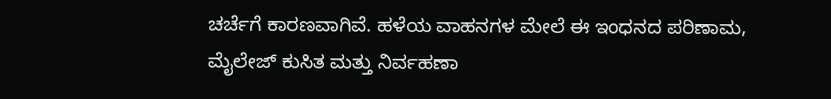ಚರ್ಚೆಗೆ ಕಾರಣವಾಗಿವೆ. ಹಳೆಯ ವಾಹನಗಳ ಮೇಲೆ ಈ ಇಂಧನದ ಪರಿಣಾಮ, ಮೈಲೇಜ್ ಕುಸಿತ ಮತ್ತು ನಿರ್ವಹಣಾ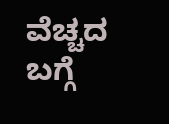ವೆಚ್ಚದ ಬಗ್ಗೆ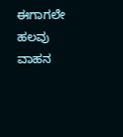ಈಗಾಗಲೇ ಹಲವು ವಾಹನ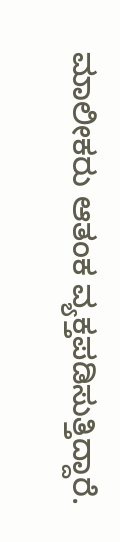ಮಾಲೀಕರು ಆತಂಕ ವ್ಯಕ್ತಪಡಿಸುತ್ತಿದ್ದಾರೆ.